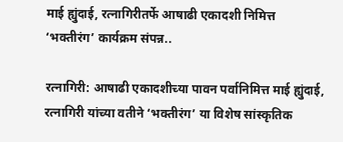माई ह्युंदाई, रत्नागिरीतर्फे आषाढी एकादशी निमित्त ‘भक्तीरंग’ कार्यक्रम संपन्न..

रत्नागिरी: आषाढी एकादशीच्या पावन पर्वानिमित्त माई ह्युंदाई, रत्नागिरी यांच्या वतीने ‘भक्तीरंग’ या विशेष सांस्कृतिक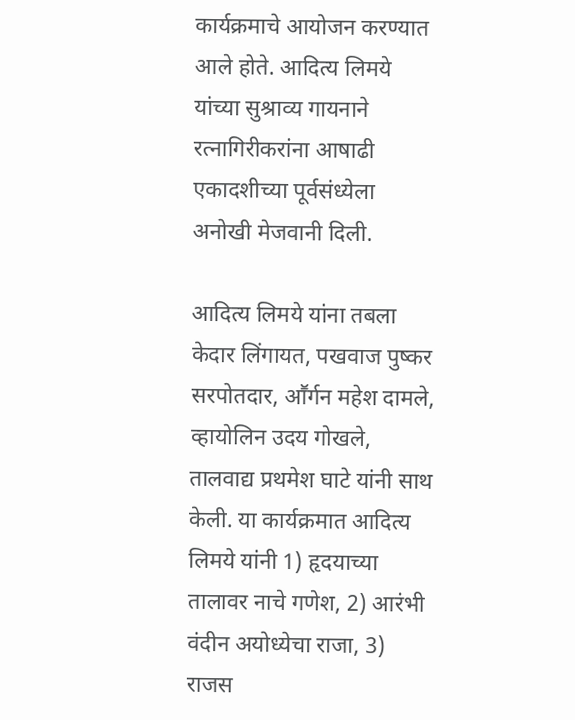कार्यक्रमाचे आयोजन करण्यात आले होते. आदित्य लिमये यांच्या सुश्राव्य गायनाने रत्नागिरीकरांना आषाढी एकादशीच्या पूर्वसंध्येला अनोखी मेजवानी दिली.

आदित्य लिमये यांना तबला केदार लिंगायत, पखवाज पुष्कर सरपोतदार, आॕर्गन महेश दामले, व्हायोलिन उदय गोखले, तालवाद्य प्रथमेश घाटे यांनी साथ केली. या कार्यक्रमात आदित्य लिमये यांनी 1) हृदयाच्या तालावर नाचे गणेश, 2) आरंभी वंदीन अयोध्येचा राजा, 3) राजस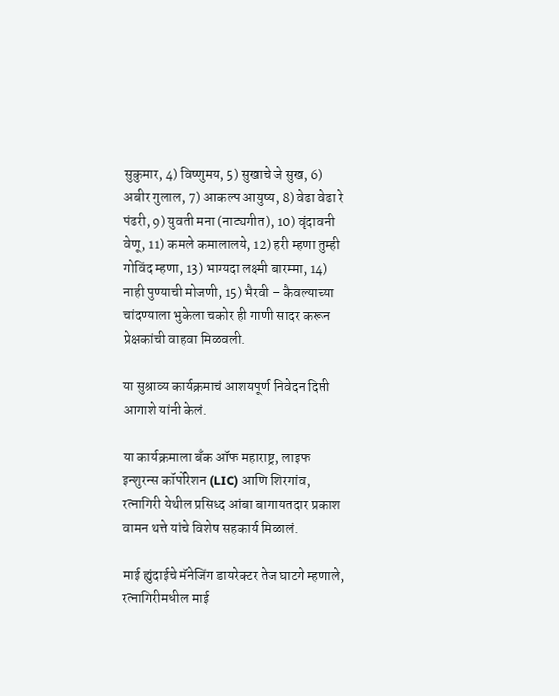सुकुमार, 4) विष्णुमय, 5) सुखाचे जे सुख, 6) अबीर गुलाल, 7) आकल्प आयुष्य, 8) वेढा वेढा रे पंढरी, 9) युवती मना (नाट्यगीत), 10) वृंदावनी वेणू, 11) कमले कमालालये, 12) हरी म्हणा तुम्ही गोविंद म्हणा, 13) भाग्यदा लक्ष्मी बारम्मा, 14) नाही पुण्याची मोजणी, 15) भैरवी – कैवल्याच्या चांदण्याला भुकेला चकोर ही गाणी सादर करून प्रेक्षकांची वाहवा मिळवली.

या सुश्राव्य कार्यक्रमाचं आशयपूर्ण निवेदन दिप्ती आगाशे यांनी केलं.

या कार्यक्रमाला बँक ऑफ महाराष्ट्र, लाइफ इन्शुरन्स कॉर्पोरेशन (LIC) आणि शिरगांव, रत्नागिरी येथील प्रसिध्द आंबा बागायतदार प्रकाश वामन थत्ते यांचे विशेष सहकार्य मिळालं.

माई ह्युंदाईचे मॅनेजिंग डायरेक्टर तेज घाटगे म्हणाले, रत्नागिरीमधील माई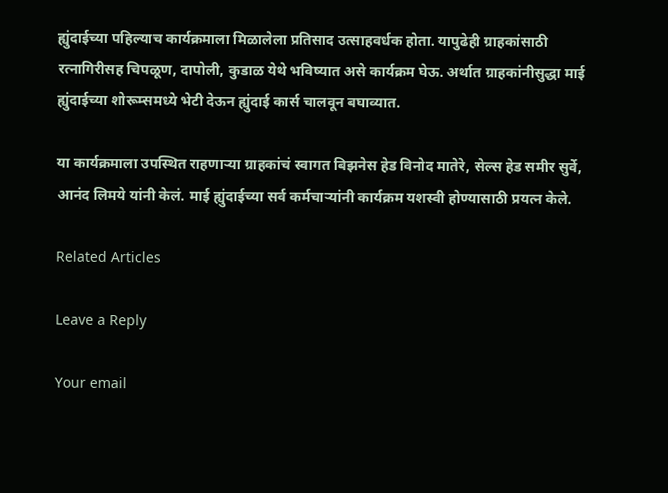ह्युंदाईच्या पहिल्याच कार्यक्रमाला मिळालेला प्रतिसाद उत्साहवर्धक होता. यापुढेही ग्राहकांसाठी रत्नागिरीसह चिपळूण, दापोली, कुडाळ येथे भविष्यात असे कार्यक्रम घेऊ. अर्थात ग्राहकांनीसुद्धा माई ह्युंदाईच्या शोरूम्समध्ये भेटी देऊन ह्युंदाई कार्स चालवून बघाव्यात.

या कार्यक्रमाला उपस्थित राहणाऱ्या ग्राहकांचं स्वागत बिझनेस हेड विनोद मातेरे, सेल्स हेड समीर सुर्वे, आनंद लिमये यांनी केलं. माई ह्युंदाईच्या सर्व कर्मचाऱ्यांनी कार्यक्रम यशस्वी होण्यासाठी प्रयत्न केले.

Related Articles

Leave a Reply

Your email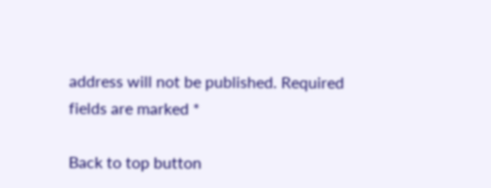address will not be published. Required fields are marked *

Back to top button